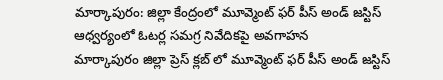మార్కాపురం: జిల్లా కేంద్రంలో మూవ్మెంట్ ఫర్ పీస్ అండ్ జస్టిస్ ఆధ్వర్యంలో ఓటర్ల సమగ్ర నివేదికపై అవగాహన
మార్కాపురం జిల్లా ప్రెస్ క్లబ్ లో మూవ్మెంట్ ఫర్ పీస్ అండ్ జస్టిస్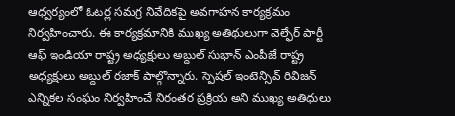ఆధ్వర్యంలో ఓటర్ల సమగ్ర నివేదికపై అవగాహన కార్యక్రమం నిర్వహించారు. ఈ కార్యక్రమానికి ముఖ్య అతిథులుగా వెల్ఫేర్ పార్టీ ఆఫ్ ఇండియా రాష్ట్ర అధ్యక్షులు అబ్దుల్ సుభాన్ ఎంపీజే రాష్ట్ర అధ్యక్షులు అబ్దుల్ రజాక్ పాల్గొన్నారు. స్పెషల్ ఇంటెన్సివ్ రివిజన్ ఎన్నికల సంఘం నిర్వహించే నిరంతర ప్రక్రియ అని ముఖ్య అతిధులు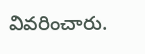వివరించారు.